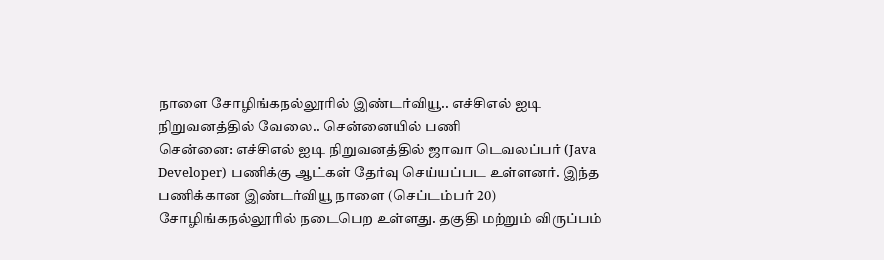நாளை சோழிங்கநல்லூரில் இண்டர்வியூ.. எச்சிஎல் ஐடி நிறுவனத்தில் வேலை.. சென்னையில் பணி
சென்னை: எச்சிஎல் ஐடி நிறுவனத்தில் ஜாவா டெவலப்பர் (Java Developer) பணிக்கு ஆட்கள் தேர்வு செய்யப்பட உள்ளனர். இந்த பணிக்கான இண்டர்வியூ நாளை (செப்டம்பர் 20) சோழிங்கநல்லூரில் நடைபெற உள்ளது. தகுதி மற்றும் விருப்பம்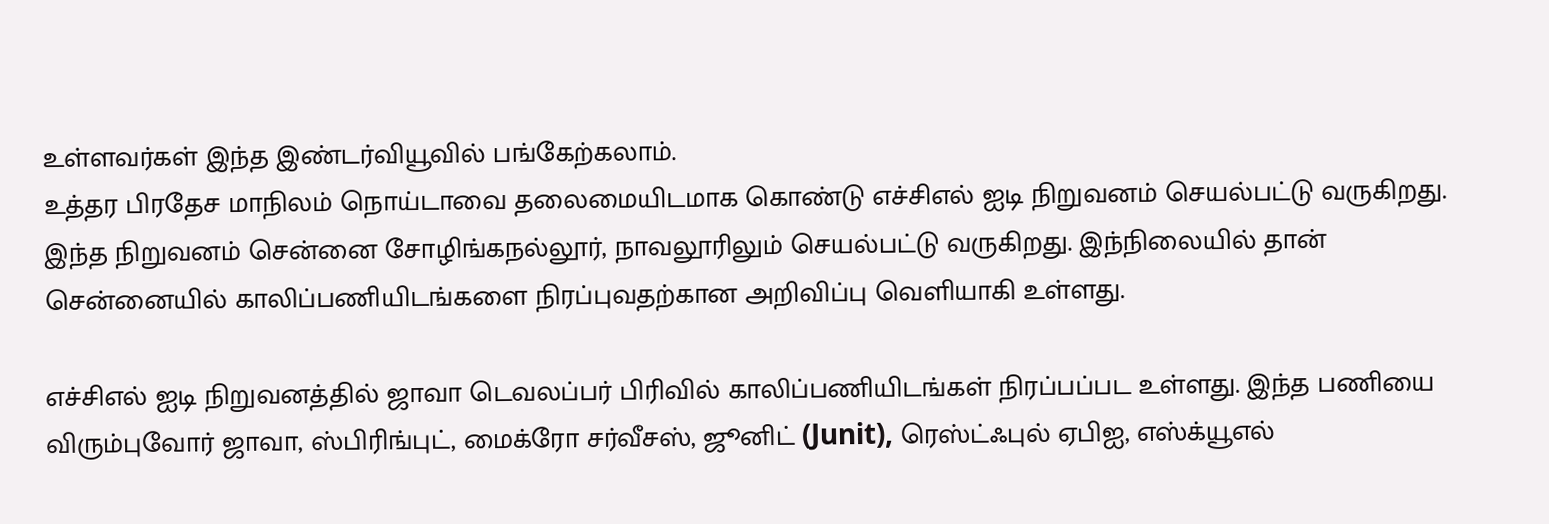உள்ளவர்கள் இந்த இண்டர்வியூவில் பங்கேற்கலாம்.
உத்தர பிரதேச மாநிலம் நொய்டாவை தலைமையிடமாக கொண்டு எச்சிஎல் ஐடி நிறுவனம் செயல்பட்டு வருகிறது. இந்த நிறுவனம் சென்னை சோழிங்கநல்லூர், நாவலூரிலும் செயல்பட்டு வருகிறது. இந்நிலையில் தான் சென்னையில் காலிப்பணியிடங்களை நிரப்புவதற்கான அறிவிப்பு வெளியாகி உள்ளது.

எச்சிஎல் ஐடி நிறுவனத்தில் ஜாவா டெவலப்பர் பிரிவில் காலிப்பணியிடங்கள் நிரப்பப்பட உள்ளது. இந்த பணியை விரும்புவோர் ஜாவா, ஸ்பிரிங்புட், மைக்ரோ சர்வீசஸ், ஜூனிட் (Junit), ரெஸ்ட்ஃபுல் ஏபிஐ, எஸ்க்யூஎல்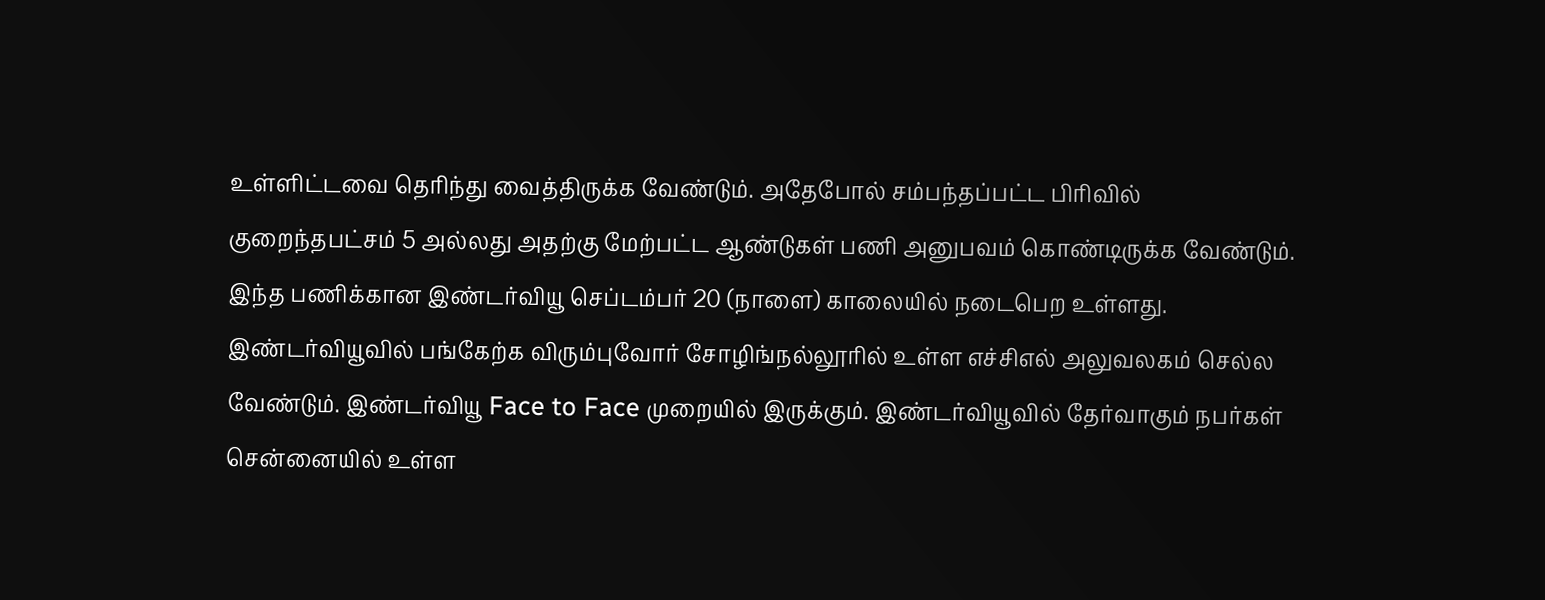உள்ளிட்டவை தெரிந்து வைத்திருக்க வேண்டும். அதேபோல் சம்பந்தப்பட்ட பிரிவில் குறைந்தபட்சம் 5 அல்லது அதற்கு மேற்பட்ட ஆண்டுகள் பணி அனுபவம் கொண்டிருக்க வேண்டும்.
இந்த பணிக்கான இண்டர்வியூ செப்டம்பர் 20 (நாளை) காலையில் நடைபெற உள்ளது. இண்டர்வியூவில் பங்கேற்க விரும்புவோர் சோழிங்நல்லூரில் உள்ள எச்சிஎல் அலுவலகம் செல்ல வேண்டும். இண்டர்வியூ Face to Face முறையில் இருக்கும். இண்டர்வியூவில் தேர்வாகும் நபர்கள் சென்னையில் உள்ள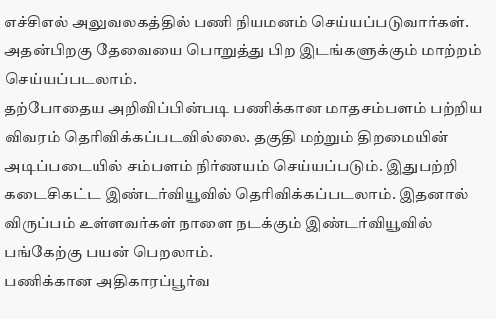எச்சிஎல் அலுவலகத்தில் பணி நியமனம் செய்யப்படுவார்கள். அதன்பிறகு தேவையை பொறுத்து பிற இடங்களுக்கும் மாற்றம் செய்யப்படலாம்.
தற்போதைய அறிவிப்பின்படி பணிக்கான மாதசம்பளம் பற்றிய விவரம் தெரிவிக்கப்படவில்லை. தகுதி மற்றும் திறமையின் அடிப்படையில் சம்பளம் நிர்ணயம் செய்யப்படும். இதுபற்றி கடைசிகட்ட இண்டர்வியூவில் தெரிவிக்கப்படலாம். இதனால் விருப்பம் உள்ளவர்கள் நாளை நடக்கும் இண்டர்வியூவில் பங்கேற்கு பயன் பெறலாம்.
பணிக்கான அதிகாரப்பூர்வ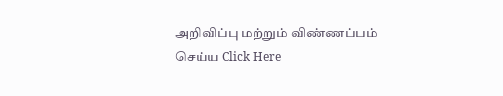அறிவிப்பு மற்றும் விண்ணப்பம் செய்ய Click Here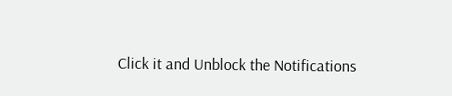Click it and Unblock the Notifications